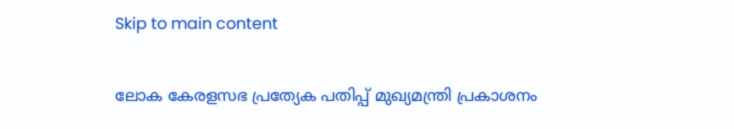Skip to main content

ലോക കേരളസഭ പ്രത്യേക പതിപ്പ് മുഖ്യമന്ത്രി പ്രകാശനം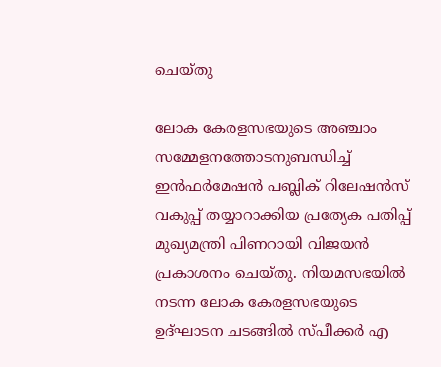ചെയ്തു

ലോക കേരളസഭയുടെ അഞ്ചാം സമ്മേളനത്തോടനുബന്ധിച്ച് ഇൻഫർമേഷൻ പബ്ലിക് റിലേഷൻസ് വകുപ്പ് തയ്യാറാക്കിയ പ്രത്യേക പതിപ്പ് മുഖ്യമന്ത്രി പിണറായി വിജയൻ പ്രകാശനം ചെയ്തു. നിയമസഭയിൽ നടന്ന ലോക കേരളസഭയുടെ ഉദ്ഘാടന ചടങ്ങിൽ സ്പീക്കർ എ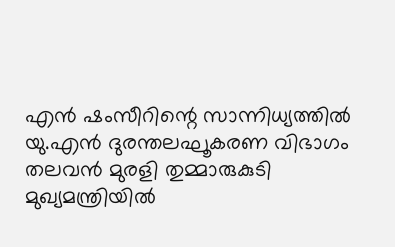എൻ ഷംസീറിന്റെ സാന്നിധ്യത്തിൽ യു.എൻ ദുരന്തലഘൂകരണ വിഭാഗം തലവൻ മുരളി തുമ്മാരുകുടി മുഖ്യമന്ത്രിയിൽ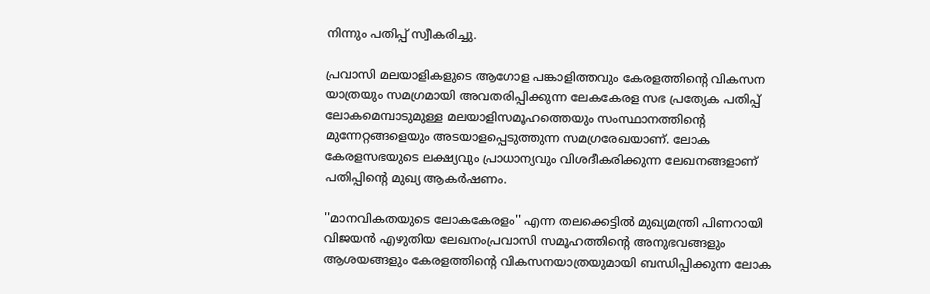നിന്നും പതിപ്പ് സ്വീകരിച്ചു.

പ്രവാസി മലയാളികളുടെ ആഗോള പങ്കാളിത്തവും കേരളത്തിന്റെ വികസന യാത്രയും സമഗ്രമായി അവതരിപ്പിക്കുന്ന ലേകകേരള സഭ പ്രത്യേക പതിപ്പ് ലോകമെമ്പാടുമുള്ള മലയാളിസമൂഹത്തെയും സംസ്ഥാനത്തിന്റെ മുന്നേറ്റങ്ങളെയും അടയാളപ്പെടുത്തുന്ന സമഗ്രരേഖയാണ്. ലോക കേരളസഭയുടെ ലക്ഷ്യവും പ്രാധാന്യവും വിശദീകരിക്കുന്ന ലേഖനങ്ങളാണ് പതിപ്പിന്റെ മുഖ്യ ആകർഷണം.

''മാനവികതയുടെ ലോകകേരളം'' എന്ന തലക്കെട്ടിൽ മുഖ്യമന്ത്രി പിണറായി വിജയൻ എഴുതിയ ലേഖനംപ്രവാസി സമൂഹത്തിന്റെ അനുഭവങ്ങളും ആശയങ്ങളും കേരളത്തിന്റെ വികസനയാത്രയുമായി ബന്ധിപ്പിക്കുന്ന ലോക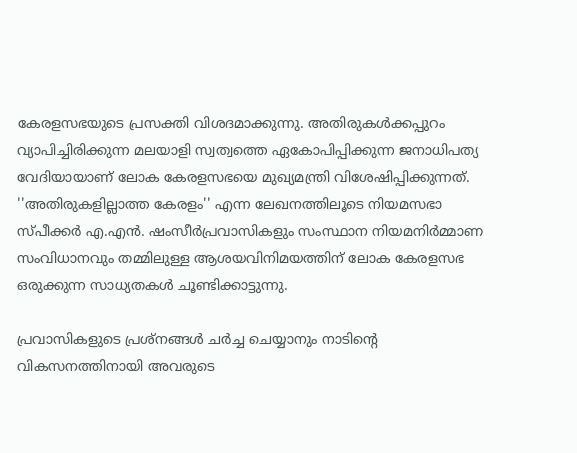കേരളസഭയുടെ പ്രസക്തി വിശദമാക്കുന്നു. അതിരുകൾക്കപ്പുറം വ്യാപിച്ചിരിക്കുന്ന മലയാളി സ്വത്വത്തെ ഏകോപിപ്പിക്കുന്ന ജനാധിപത്യ വേദിയായാണ് ലോക കേരളസഭയെ മുഖ്യമന്ത്രി വിശേഷിപ്പിക്കുന്നത്. ''അതിരുകളില്ലാത്ത കേരളം'' എന്ന ലേഖനത്തിലൂടെ നിയമസഭാ സ്പീക്കർ എ.എൻ. ഷംസീർപ്രവാസികളും സംസ്ഥാന നിയമനിർമ്മാണ സംവിധാനവും തമ്മിലുള്ള ആശയവിനിമയത്തിന് ലോക കേരളസഭ ഒരുക്കുന്ന സാധ്യതകൾ ചൂണ്ടിക്കാട്ടുന്നു.

പ്രവാസികളുടെ പ്രശ്‌നങ്ങൾ ചർച്ച ചെയ്യാനും നാടിന്റെ വികസനത്തിനായി അവരുടെ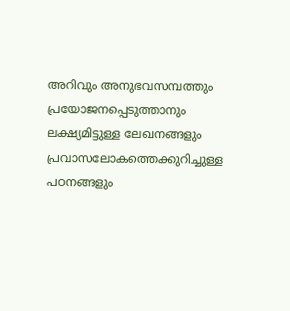അറിവും അനുഭവസമ്പത്തും പ്രയോജനപ്പെടുത്താനും ലക്ഷ്യമിട്ടുള്ള ലേഖനങ്ങളും പ്രവാസലോകത്തെക്കുറിച്ചുള്ള പഠനങ്ങളും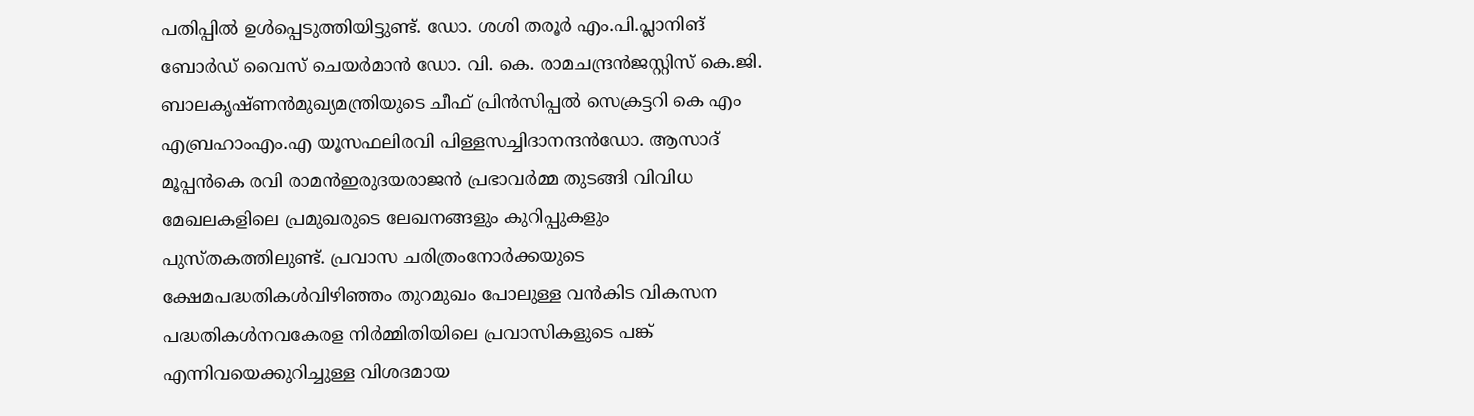പതിപ്പിൽ ഉൾപ്പെടുത്തിയിട്ടുണ്ട്. ഡോ. ശശി തരൂർ എം.പി.പ്ലാനിങ് ബോർഡ് വൈസ് ചെയർമാൻ ഡോ. വി. കെ. രാമചന്ദ്രൻജസ്റ്റിസ് കെ.ജി. ബാലകൃഷ്ണൻമുഖ്യമന്ത്രിയുടെ ചീഫ് പ്രിൻസിപ്പൽ സെക്രട്ടറി കെ എം എബ്രഹാംഎം.എ യൂസഫലിരവി പിള്ളസച്ചിദാനന്ദൻഡോ. ആസാദ് മൂപ്പൻകെ രവി രാമൻഇരുദയരാജൻ പ്രഭാവർമ്മ തുടങ്ങി വിവിധ മേഖലകളിലെ പ്രമുഖരുടെ ലേഖനങ്ങളും കുറിപ്പുകളും പുസ്തകത്തിലുണ്ട്. പ്രവാസ ചരിത്രംനോർക്കയുടെ ക്ഷേമപദ്ധതികൾവിഴിഞ്ഞം തുറമുഖം പോലുള്ള വൻകിട വികസന പദ്ധതികൾനവകേരള നിർമ്മിതിയിലെ പ്രവാസികളുടെ പങ്ക് എന്നിവയെക്കുറിച്ചുള്ള വിശദമായ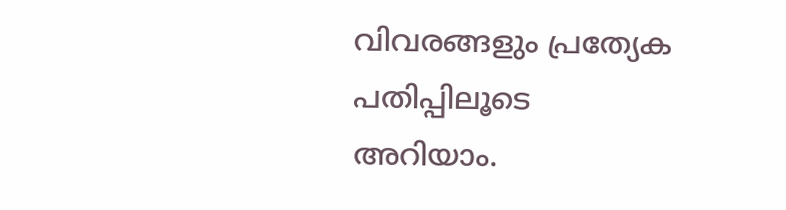വിവരങ്ങളും പ്രത്യേക പതിപ്പിലൂടെ അറിയാം.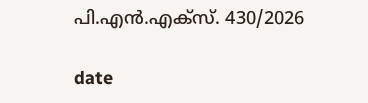പി.എൻ.എക്സ്. 430/2026

date